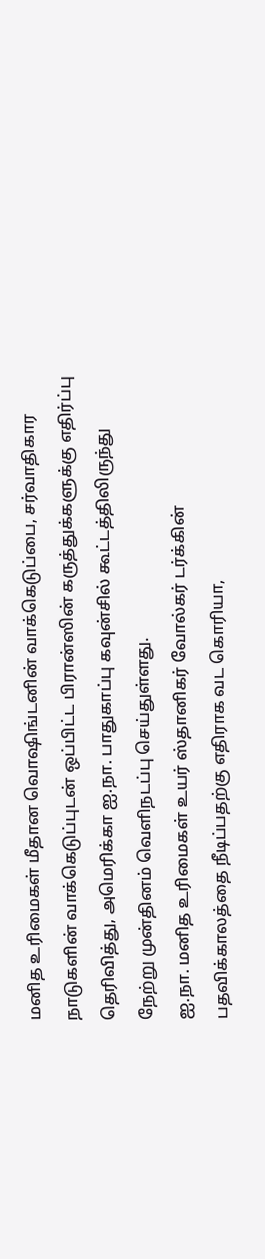மனித உரிமைகள் மீதான வொஷிங்டனின் வாக்கெடுப்பை, சர்வாதிகார நாடுகளின் வாக்கெடுப்புடன் ஒப்பிட்ட பிரான்ஸின் கருத்துக்களுக்கு எதிர்ப்பு தெரிவித்து, அமெரிக்கா ஐ.நா. பாதுகாப்பு கவுன்சில் கூட்டத்திலிருந்து நேற்று முன்தினம் வெளிநடப்பு செய்துள்ளது.
ஐ.நா. மனித உரிமைகள் உயர் ஸ்தானிகர் வோல்கர் டர்க்கின் பதவிக்காலத்தை நீடிப்பதற்கு எதிராக வட கொரியா,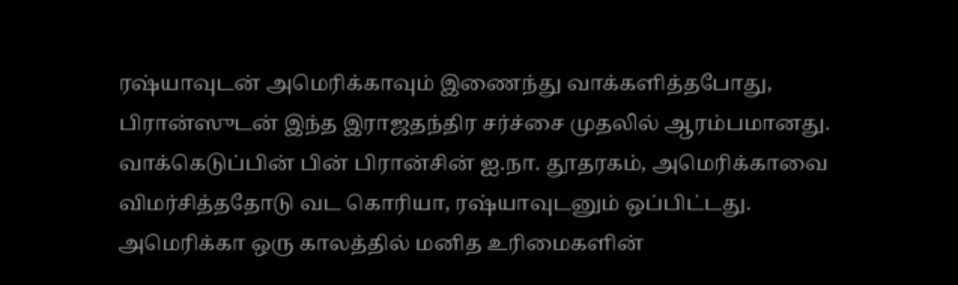ரஷ்யாவுடன் அமெரிக்காவும் இணைந்து வாக்களித்தபோது, பிரான்ஸுடன் இந்த இராஜதந்திர சர்ச்சை முதலில் ஆரம்பமானது. வாக்கெடுப்பின் பின் பிரான்சின் ஐ.நா. தூதரகம், அமெரிக்காவை விமர்சித்ததோடு வட கொரியா, ரஷ்யாவுடனும் ஒப்பிட்டது.
அமெரிக்கா ஒரு காலத்தில் மனித உரிமைகளின்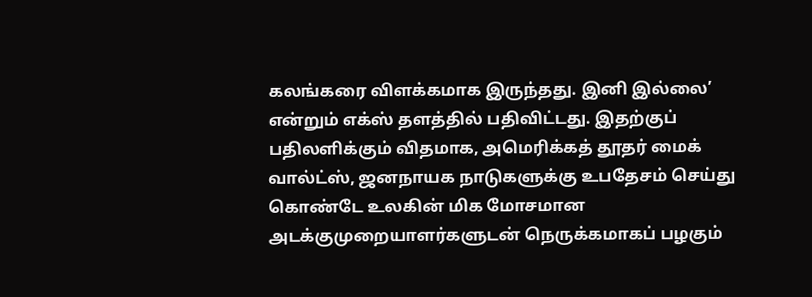கலங்கரை விளக்கமாக இருந்தது. இனி இல்லை’ என்றும் எக்ஸ் தளத்தில் பதிவிட்டது. இதற்குப் பதிலளிக்கும் விதமாக, அமெரிக்கத் தூதர் மைக் வால்ட்ஸ், ஜனநாயக நாடுகளுக்கு உபதேசம் செய்து கொண்டே உலகின் மிக மோசமான அடக்குமுறையாளர்களுடன் நெருக்கமாகப் பழகும்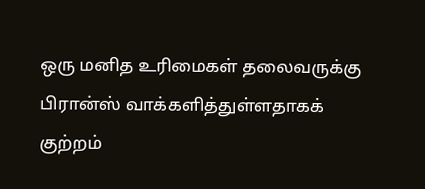ஒரு மனித உரிமைகள் தலைவருக்கு பிரான்ஸ் வாக்களித்துள்ளதாகக் குற்றம்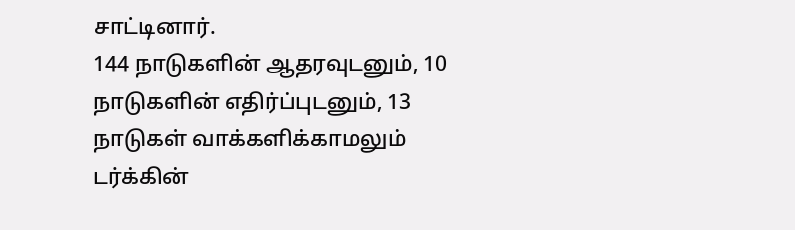சாட்டினார்.
144 நாடுகளின் ஆதரவுடனும், 10 நாடுகளின் எதிர்ப்புடனும், 13 நாடுகள் வாக்களிக்காமலும் டர்க்கின்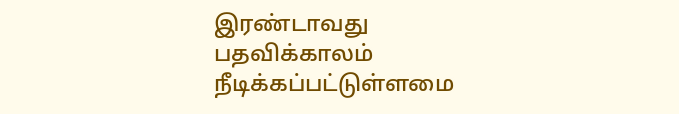இரண்டாவது பதவிக்காலம் நீடிக்கப்பட்டுள்ளமை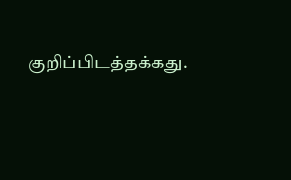குறிப்பிடத்தக்கது.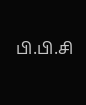பி.பி.சி